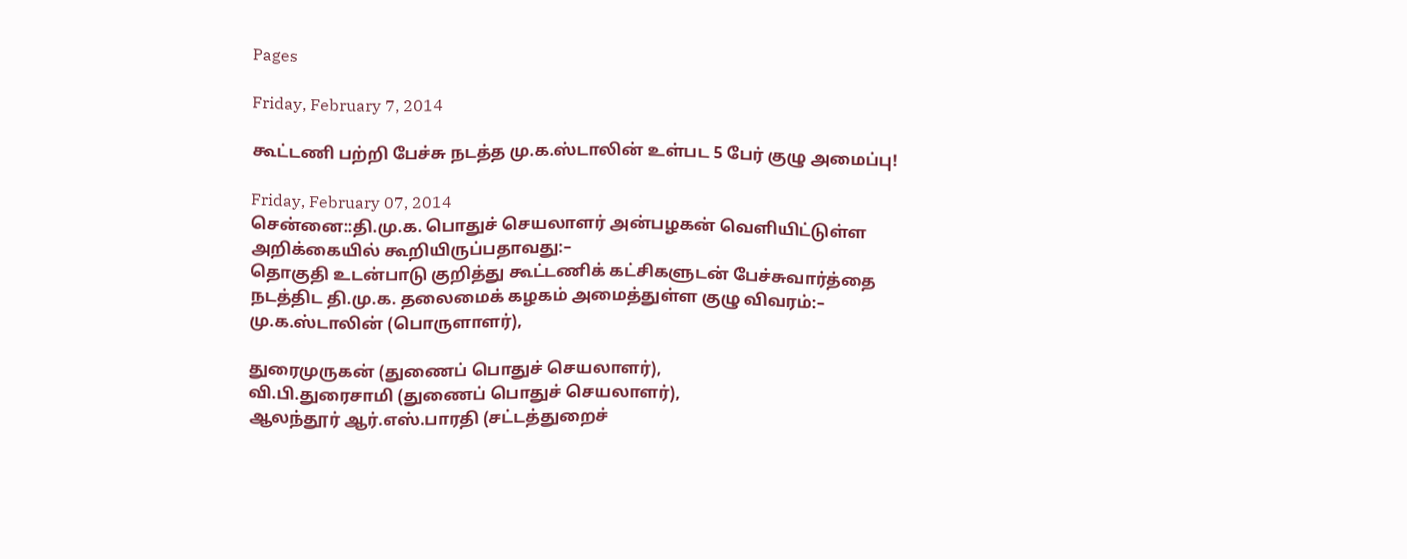Pages

Friday, February 7, 2014

கூட்டணி பற்றி பேச்சு நடத்த மு.க.ஸ்டாலின் உள்பட 5 பேர் குழு அமைப்பு!

Friday, February 07, 2014
சென்னை::தி.மு.க. பொதுச் செயலாளர் அன்பழகன் வெளியிட்டுள்ள அறிக்கையில் கூறியிருப்பதாவது:–
தொகுதி உடன்பாடு குறித்து கூட்டணிக் கட்சிகளுடன் பேச்சுவார்த்தை நடத்திட தி.மு.க. தலைமைக் கழகம் அமைத்துள்ள குழு விவரம்:–
மு.க.ஸ்டாலின் (பொருளாளர்),

துரைமுருகன் (துணைப் பொதுச் செயலாளர்),
வி.பி.துரைசாமி (துணைப் பொதுச் செயலாளர்),
ஆலந்தூர் ஆர்.எஸ்.பாரதி (சட்டத்துறைச்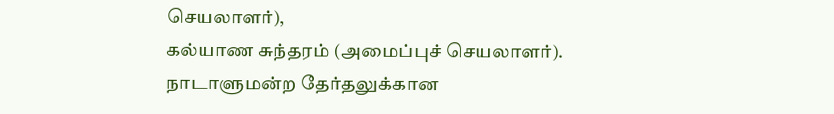செயலாளர்),
கல்யாண சுந்தரம் (அமைப்புச் செயலாளர்).
நாடாளுமன்ற தேர்தலுக்கான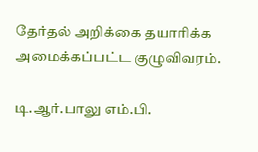தேர்தல் அறிக்கை தயாரிக்க அமைக்கப்பட்ட குழுவிவரம்.

டி.ஆர்.பாலு எம்.பி.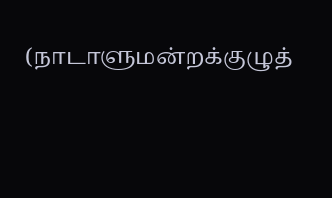(நாடாளுமன்றக்குழுத்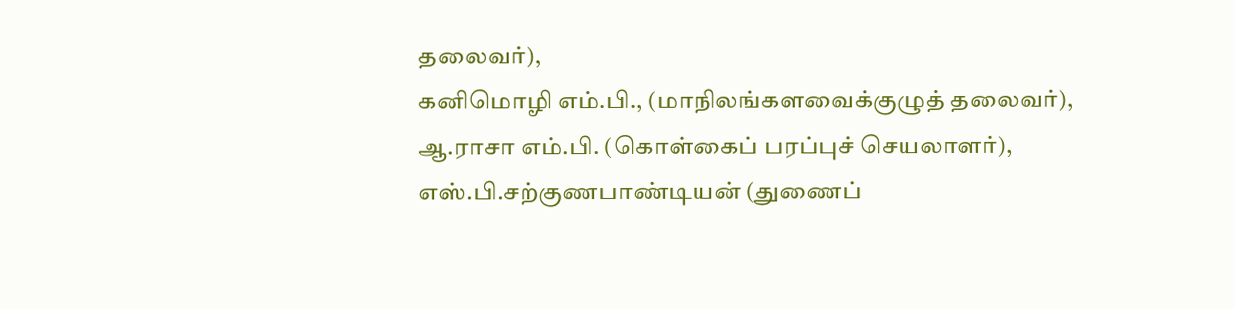தலைவர்),
கனிமொழி எம்.பி., (மாநிலங்களவைக்குழுத் தலைவர்),
ஆ.ராசா எம்.பி. (கொள்கைப் பரப்புச் செயலாளர்),
எஸ்.பி.சற்குணபாண்டியன் (துணைப்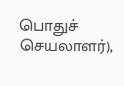பொதுச் செயலாளர்),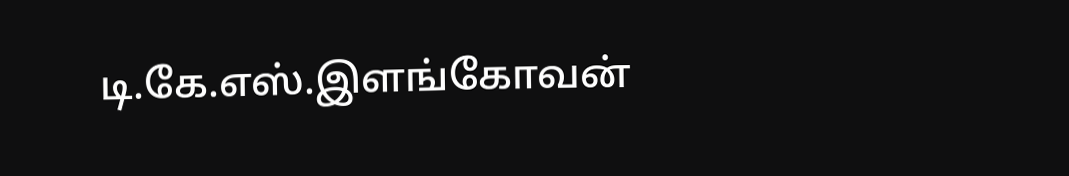டி.கே.எஸ்.இளங்கோவன்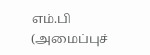எம்.பி (அமைப்புச்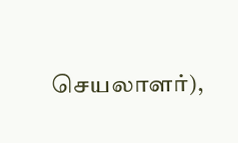செயலாளர்),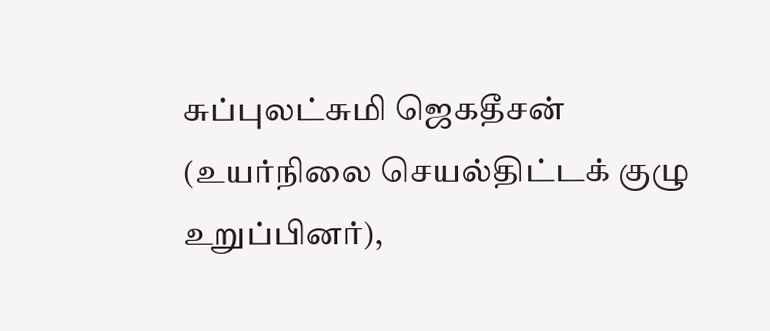சுப்புலட்சுமி ஜெகதீசன் (உயர்நிலை செயல்திட்டக் குழு உறுப்பினர்),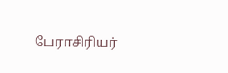பேராசிரியர்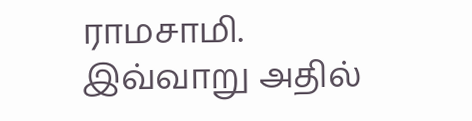ராமசாமி.
இவ்வாறு அதில்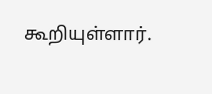கூறியுள்ளார்.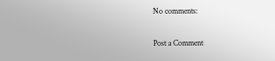No comments:

Post a Comment